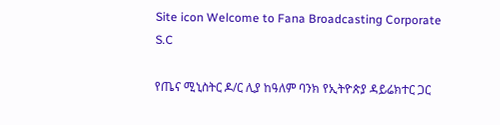Site icon Welcome to Fana Broadcasting Corporate S.C

የጤና ሚኒስትር ዶ/ር ሊያ ከዓለም ባንክ የኢትዮጵያ ዳይሬክተር ጋር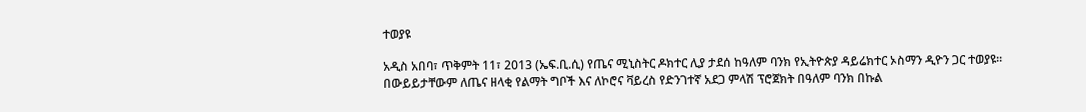ተወያዩ

አዲስ አበባ፣ ጥቅምት 11፣ 2013 (ኤፍ.ቢ.ሲ) የጤና ሚኒስትር ዶክተር ሊያ ታደሰ ከዓለም ባንክ የኢትዮጵያ ዳይሬክተር ኦስማን ዲዮን ጋር ተወያዩ።
በውይይታቸውም ለጤና ዘላቂ የልማት ግቦች እና ለኮሮና ቫይረስ የድንገተኛ አደጋ ምላሽ ፕሮጀክት በዓለም ባንክ በኩል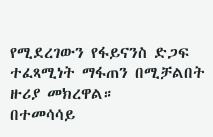የሚደረገውን የፋይናንስ ድጋፍ ተፈጻሚነት ማፋጠን በሚቻልበት ዙሪያ መክረዋል።
በተመሳሳይ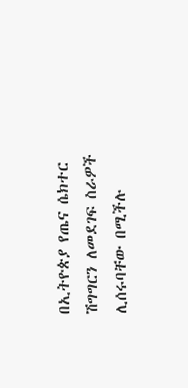በኢትዮጵያ የጤና ሴክተር ሽግግርን ለመደገፍ ስራዎች ሊሰሩባቸው በሚችሉ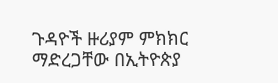ጉዳዮች ዙሪያም ምክክር ማድረጋቸው በኢትዮጵያ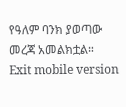የዓለም ባንክ ያወጣው መረጃ አመልክቷል።
Exit mobile version